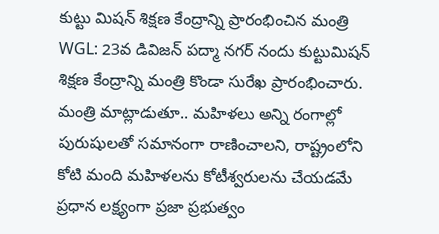కుట్టు మిషన్ శిక్షణ కేంద్రాన్ని ప్రారంభించిన మంత్రి
WGL: 23వ డివిజన్ పద్మా నగర్ నందు కుట్టుమిషన్ శిక్షణ కేంద్రాన్ని మంత్రి కొండా సురేఖ ప్రారంభించారు. మంత్రి మాట్లాడుతూ.. మహిళలు అన్ని రంగాల్లో పురుషులతో సమానంగా రాణించాలని, రాష్ట్రంలోని కోటి మంది మహిళలను కోటీశ్వరులను చేయడమే ప్రధాన లక్ష్యంగా ప్రజా ప్రభుత్వం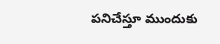పనిచేస్తూ ముందుకు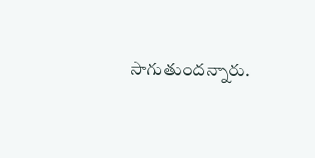సాగుతుందన్నారు.